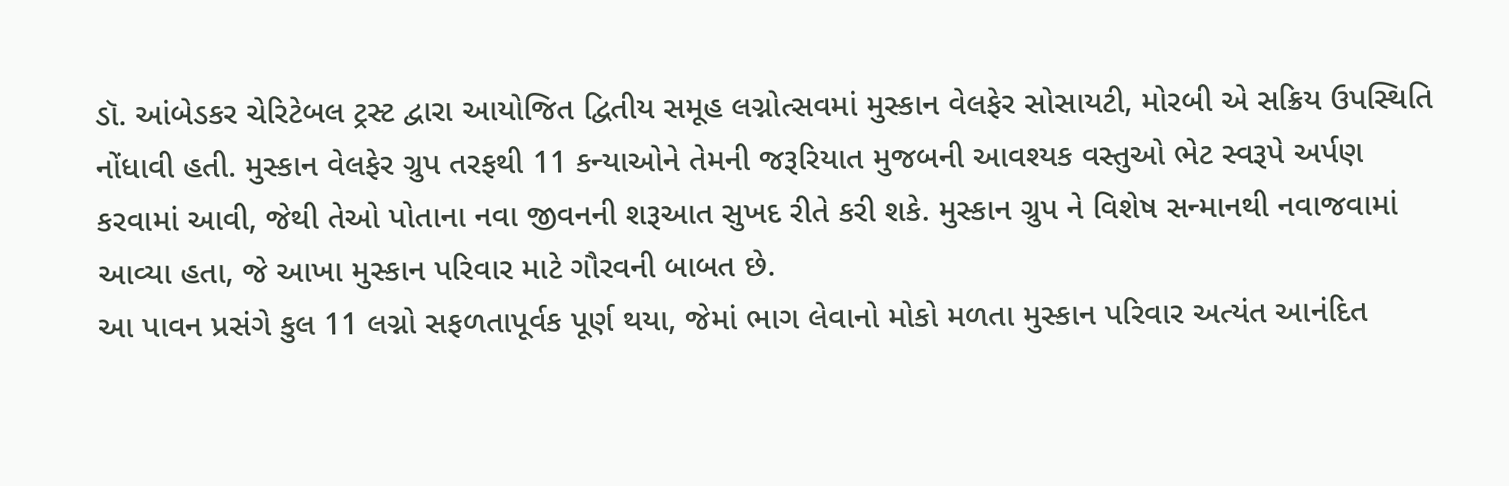ડૉ. આંબેડકર ચેરિટેબલ ટ્રસ્ટ દ્વારા આયોજિત દ્વિતીય સમૂહ લગ્નોત્સવમાં મુસ્કાન વેલફેર સોસાયટી, મોરબી એ સક્રિય ઉપસ્થિતિ નોંધાવી હતી. મુસ્કાન વેલફેર ગ્રુપ તરફથી 11 કન્યાઓને તેમની જરૂરિયાત મુજબની આવશ્યક વસ્તુઓ ભેટ સ્વરૂપે અર્પણ કરવામાં આવી, જેથી તેઓ પોતાના નવા જીવનની શરૂઆત સુખદ રીતે કરી શકે. મુસ્કાન ગ્રુપ ને વિશેષ સન્માનથી નવાજવામાં આવ્યા હતા, જે આખા મુસ્કાન પરિવાર માટે ગૌરવની બાબત છે.
આ પાવન પ્રસંગે કુલ 11 લગ્નો સફળતાપૂર્વક પૂર્ણ થયા, જેમાં ભાગ લેવાનો મોકો મળતા મુસ્કાન પરિવાર અત્યંત આનંદિત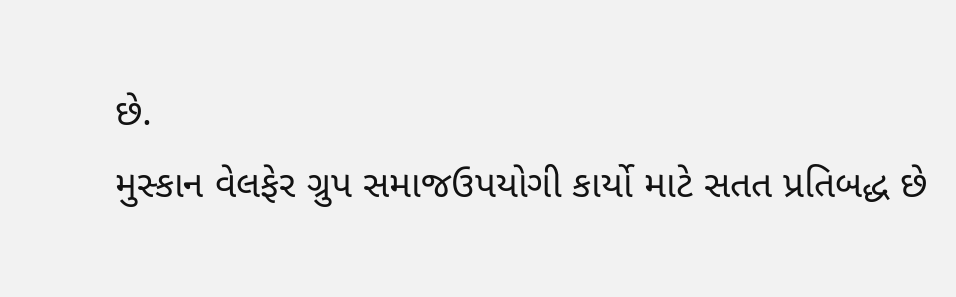છે.
મુસ્કાન વેલફેર ગ્રુપ સમાજઉપયોગી કાર્યો માટે સતત પ્રતિબદ્ધ છે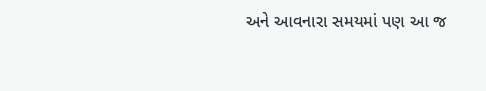અને આવનારા સમયમાં પણ આ જ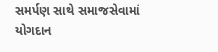સમર્પણ સાથે સમાજસેવામાં યોગદાન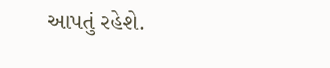આપતું રહેશે.